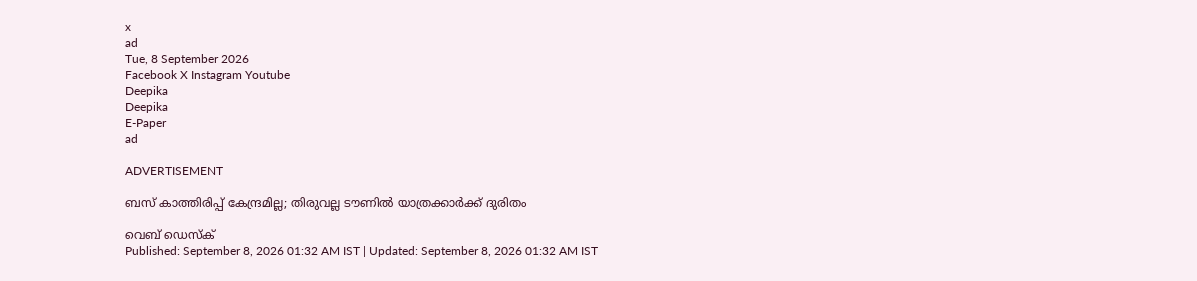x
ad
Tue, 8 September 2026
Facebook X Instagram Youtube
Deepika
Deepika
E-Paper
ad

ADVERTISEMENT

ബസ് കാത്തിരിപ്പ് കേന്ദ്രമില്ല; തിരുവല്ല ടൗണില്‍ യാത്രക്കാര്‍ക്ക് ദുരിതം

വെബ് ഡെസ്ക്
Published: September 8, 2026 01:32 AM IST | Updated: September 8, 2026 01:32 AM IST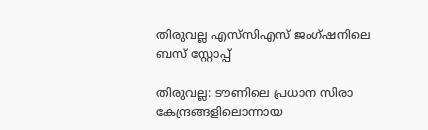തിരുവല്ല എസ്‌സിഎസ് ജംഗ്ഷനിലെ ബസ് സ്റ്റോപ്പ്

തിരുവല്ല: ടൗണിലെ പ്രധാന സിരാ കേന്ദ്രങ്ങളിലൊന്നായ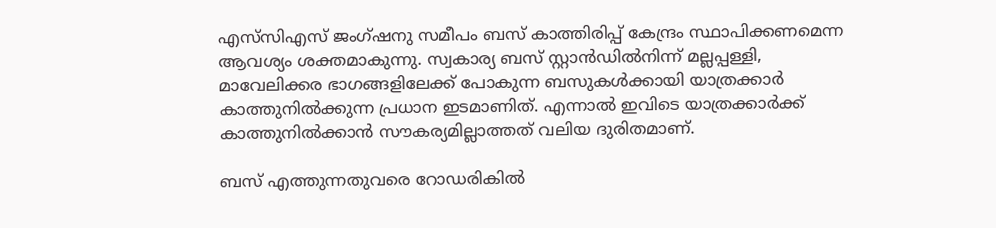എസ്‌സിഎസ് ജംഗ്ഷനു സമീപം ബസ് കാത്തിരിപ്പ് കേന്ദ്രം സ്ഥാപിക്കണമെന്ന ആവശ്യം ശക്തമാകുന്നു. സ്വകാര്യ ബസ് സ്റ്റാന്‍ഡില്‍നിന്ന് മല്ലപ്പള്ളി, മാവേലിക്കര ഭാഗങ്ങളിലേക്ക് പോകുന്ന ബസുകള്‍ക്കായി യാത്രക്കാര്‍ കാത്തുനില്‍ക്കുന്ന പ്രധാന ഇടമാണിത്. എന്നാല്‍ ഇവിടെ യാത്രക്കാര്‍ക്ക് കാത്തുനില്‍ക്കാന്‍ സൗകര്യമില്ലാത്തത് വലിയ ദുരിതമാണ്.

ബസ് എത്തുന്നതുവരെ റോഡരികില്‍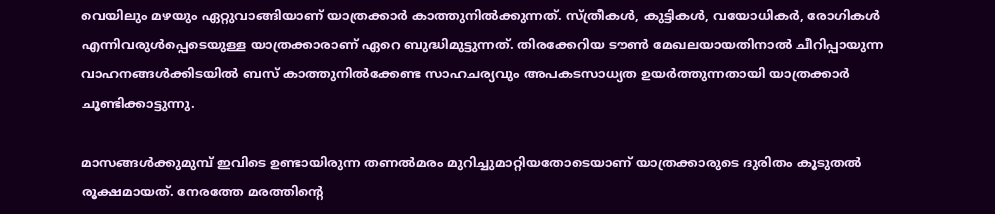വെയിലും മഴയും ഏറ്റുവാങ്ങിയാണ് യാത്രക്കാര്‍ കാത്തുനില്‍ക്കുന്നത്. സ്ത്രീകള്‍, കുട്ടികള്‍, വയോധികർ, രോഗികള്‍ എന്നിവരുള്‍പ്പെടെയുള്ള യാത്രക്കാരാണ് ഏറെ ബുദ്ധിമുട്ടുന്നത്. തിരക്കേറിയ ടൗണ്‍ മേഖലയായതിനാല്‍ ചീറിപ്പായുന്ന വാഹനങ്ങള്‍ക്കിടയില്‍ ബസ് കാത്തുനില്‍ക്കേണ്ട സാഹചര്യവും അപകടസാധ്യത ഉയര്‍ത്തുന്നതായി യാത്രക്കാര്‍ ചൂണ്ടിക്കാട്ടുന്നു.

മാസങ്ങള്‍ക്കുമുമ്പ് ഇവിടെ ഉണ്ടായിരുന്ന തണല്‍മരം മുറിച്ചുമാറ്റിയതോടെയാണ് യാത്രക്കാരുടെ ദുരിതം കൂടുതല്‍ രൂക്ഷമായത്. നേരത്തേ മരത്തിന്‍റെ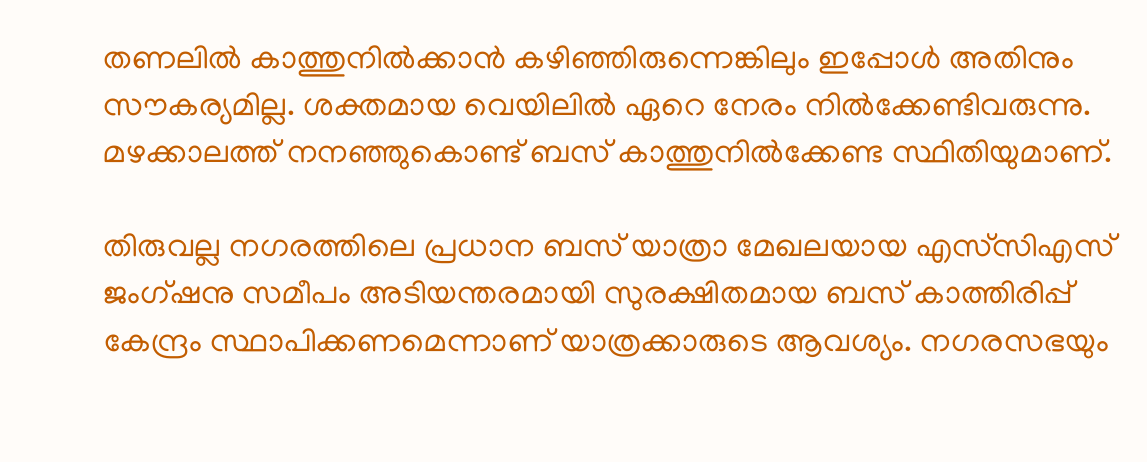തണലില്‍ കാത്തുനില്‍ക്കാന്‍ കഴിഞ്ഞിരുന്നെങ്കിലും ഇപ്പോള്‍ അതിനും സൗകര്യമില്ല. ശക്തമായ വെയിലില്‍ ഏറെ നേരം നില്‍ക്കേണ്ടിവരുന്നു. മഴക്കാലത്ത് നനഞ്ഞുകൊണ്ട് ബസ് കാത്തുനില്‍ക്കേണ്ട സ്ഥിതിയുമാണ്.

തിരുവല്ല നഗരത്തിലെ പ്രധാന ബസ് യാത്രാ മേഖലയായ എസ്‌സിഎസ് ജംഗ്ഷനു സമീപം അടിയന്തരമായി സുരക്ഷിതമായ ബസ് കാത്തിരിപ്പ് കേന്ദ്രം സ്ഥാപിക്കണമെന്നാണ് യാത്രക്കാരുടെ ആവശ്യം. നഗരസഭയും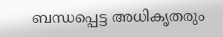ബന്ധപ്പെട്ട അധികൃതരും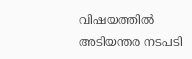വിഷയത്തില്‍ അടിയന്തര നടപടി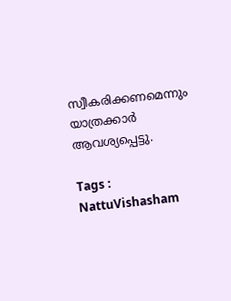സ്വീകരിക്കണമെന്നും യാത്രക്കാര്‍ ആവശ്യപ്പെട്ടു.

Tags : NattuVishasham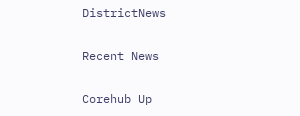DistrictNews

Recent News

Corehub Up